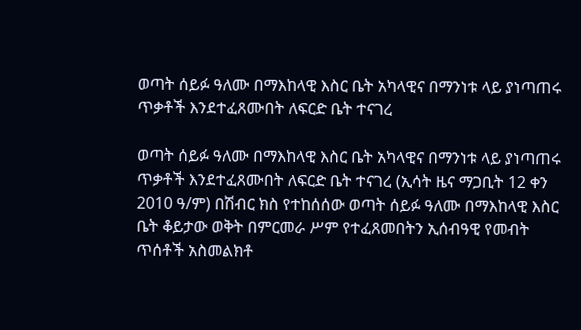ወጣት ሰይፉ ዓለሙ በማእከላዊ እስር ቤት አካላዊና በማንነቱ ላይ ያነጣጠሩ ጥቃቶች እንደተፈጸሙበት ለፍርድ ቤት ተናገረ

ወጣት ሰይፉ ዓለሙ በማእከላዊ እስር ቤት አካላዊና በማንነቱ ላይ ያነጣጠሩ ጥቃቶች እንደተፈጸሙበት ለፍርድ ቤት ተናገረ (ኢሳት ዜና ማጋቢት 12 ቀን 2010 ዓ/ም) በሽብር ክስ የተከሰሰው ወጣት ሰይፉ ዓለሙ በማእከላዊ እስር ቤት ቆይታው ወቅት በምርመራ ሥም የተፈጸመበትን ኢሰብዓዊ የመብት ጥሰቶች አስመልክቶ